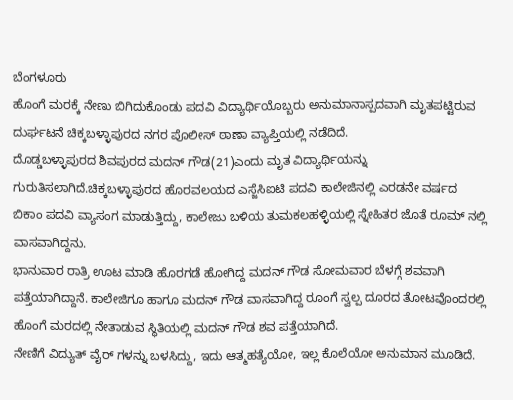ಬೆಂಗಳೂರು
ಹೊಂಗೆ ಮರಕ್ಕೆ ನೇಣು ಬಿಗಿದುಕೊಂಡು ಪದವಿ ವಿದ್ಯಾರ್ಥಿಯೊಬ್ಬರು ಅನುಮಾನಾಸ್ಪದವಾಗಿ ಮೃತಪಟ್ಟಿರುವ ದುರ್ಘಟನೆ ಚಿಕ್ಕಬಳ್ಳಾಪುರದ ನಗರ ಪೊಲೀಸ್ ಠಾಣಾ ವ್ಯಾಪ್ತಿಯಲ್ಲಿ ನಡೆದಿದೆ.
ದೊಡ್ಡಬಳ್ಳಾಪುರದ ಶಿವಪುರದ ಮದನ್ ಗೌಡ(21)ಎಂದು ಮೃತ ವಿದ್ಯಾರ್ಥಿಯನ್ನು ಗುರುತಿಸಲಾಗಿದೆ.ಚಿಕ್ಕಬಳ್ಳಾಪುರದ ಹೊರವಲಯದ ಎಸ್ಜೆಸಿಐಟಿ ಪದವಿ ಕಾಲೇಜಿನಲ್ಲಿ ಎರಡನೇ ವರ್ಷದ ಬಿಕಾಂ ಪದವಿ ವ್ಯಾಸಂಗ ಮಾಡುತ್ತಿದ್ದು, ಕಾಲೇಜು ಬಳಿಯ ತುಮಕಲಹಳ್ಳಿಯಲ್ಲಿ ಸ್ನೇಹಿತರ ಜೊತೆ ರೂಮ್ ನಲ್ಲಿ ವಾಸವಾಗಿದ್ದನು.
ಭಾನುವಾರ ರಾತ್ರಿ ಊಟ ಮಾಡಿ ಹೊರಗಡೆ ಹೋಗಿದ್ದ ಮದನ್ ಗೌಡ ಸೋಮವಾರ ಬೆಳಗ್ಗೆ ಶವವಾಗಿ ಪತ್ತೆಯಾಗಿದ್ದಾನೆ. ಕಾಲೇಜಿಗೂ ಹಾಗೂ ಮದನ್ ಗೌಡ ವಾಸವಾಗಿದ್ದ ರೂಂಗೆ ಸ್ವಲ್ಪ ದೂರದ ತೋಟವೊಂದರಲ್ಲಿ ಹೊಂಗೆ ಮರದಲ್ಲಿ ನೇತಾಡುವ ಸ್ಥಿತಿಯಲ್ಲಿ ಮದನ್ ಗೌಡ ಶವ ಪತ್ತೆಯಾಗಿದೆ.
ನೇಣಿಗೆ ವಿದ್ಯುತ್ ವೈರ್ ಗಳನ್ನು ಬಳಸಿದ್ದು, ಇದು ಆತ್ಮಹತ್ಯೆಯೋ, ಇಲ್ಲ ಕೊಲೆಯೋ ಅನುಮಾನ ಮೂಡಿದೆ.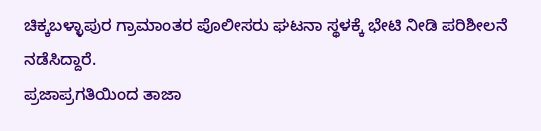ಚಿಕ್ಕಬಳ್ಳಾಪುರ ಗ್ರಾಮಾಂತರ ಪೊಲೀಸರು ಘಟನಾ ಸ್ಥಳಕ್ಕೆ ಭೇಟಿ ನೀಡಿ ಪರಿಶೀಲನೆ ನಡೆಸಿದ್ದಾರೆ.
ಪ್ರಜಾಪ್ರಗತಿಯಿಂದ ತಾಜಾ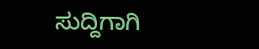ಸುದ್ದಿಗಾಗಿ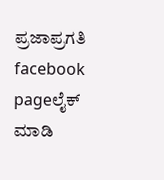ಪ್ರಜಾಪ್ರಗತಿ facebook pageಲೈಕ್ ಮಾಡಿ